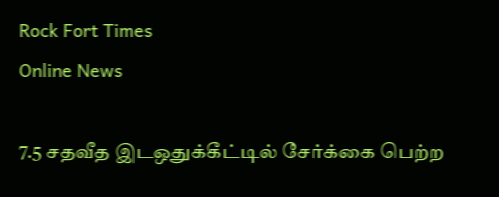Rock Fort Times
Online News

7.5 சதவீத இடஒதுக்கீட்டில் சேர்க்கை பெற்ற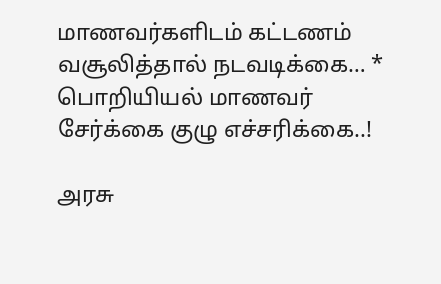மாணவர்களிடம் கட்டணம் வசூலித்தால் நடவடிக்கை… * பொறியியல் மாணவர் சேர்க்கை குழு எச்சரிக்கை..!

அரசு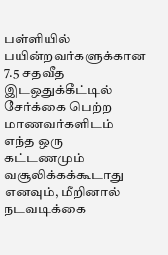பள்ளியில் பயின்றவர்களுக்கான 7.5 சதவீத இடஒதுக்கீட்டில் சேர்க்கை பெற்ற மாணவர்களிடம் எந்த ஒரு கட்டணமும் வசூலிக்கக்கூடாது எனவும், மீறினால் நடவடிக்கை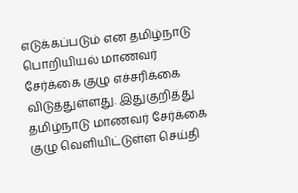எடுக்கப்படும் என தமிழ்நாடு பொறியியல் மாணவர் சேர்க்கை குழு எச்சரிக்கை விடுத்துள்ளது. இதுகுறித்து தமிழ்நாடு மாணவர் சேர்க்கை குழு வெளியிட்டுள்ள செய்தி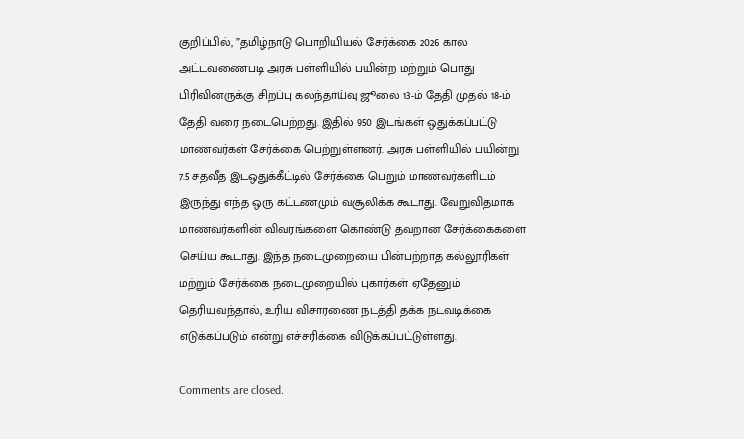குறிப்பில், ”தமிழ்நாடு பொறியியல் சேர்க்கை 2026 கால அட்டவணைபடி அரசு பள்ளியில் பயின்ற மற்றும் பொது பிரிவினருக்கு சிறப்பு கலந்தாய்வு ஜூலை 13-ம் தேதி முதல் 18-ம் தேதி வரை நடைபெற்றது. இதில் 950 இடங்கள் ஒதுக்கப்பட்டு மாணவர்கள் சேர்க்கை பெற்றுள்ளனர். அரசு பள்ளியில் பயின்று 7.5 சதவீத இடஒதுக்கீட்டில் சேர்க்கை பெறும் மாணவர்களிடம் இருந்து எந்த ஒரு கட்டணமும் வசூலிக்க கூடாது. வேறுவிதமாக மாணவர்களின் விவரங்களை கொண்டு தவறான சேர்க்கைகளை செய்ய கூடாது. இந்த நடைமுறையை பின்பற்றாத கல்லூரிகள் மற்றும் சேர்க்கை நடைமுறையில் புகார்கள் ஏதேனும் தெரியவந்தால், உரிய விசாரணை நடத்தி தக்க நடவடிக்கை எடுக்கப்படும் என்று எச்சரிக்கை விடுக்கப்பட்டுள்ளது.

Comments are closed.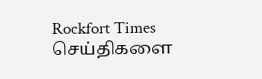Rockfort Times செய்திகளை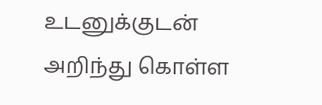உடனுக்குடன் அறிந்து கொள்ள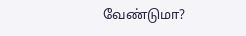வேண்டுமா?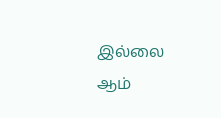இல்லை ஆம்